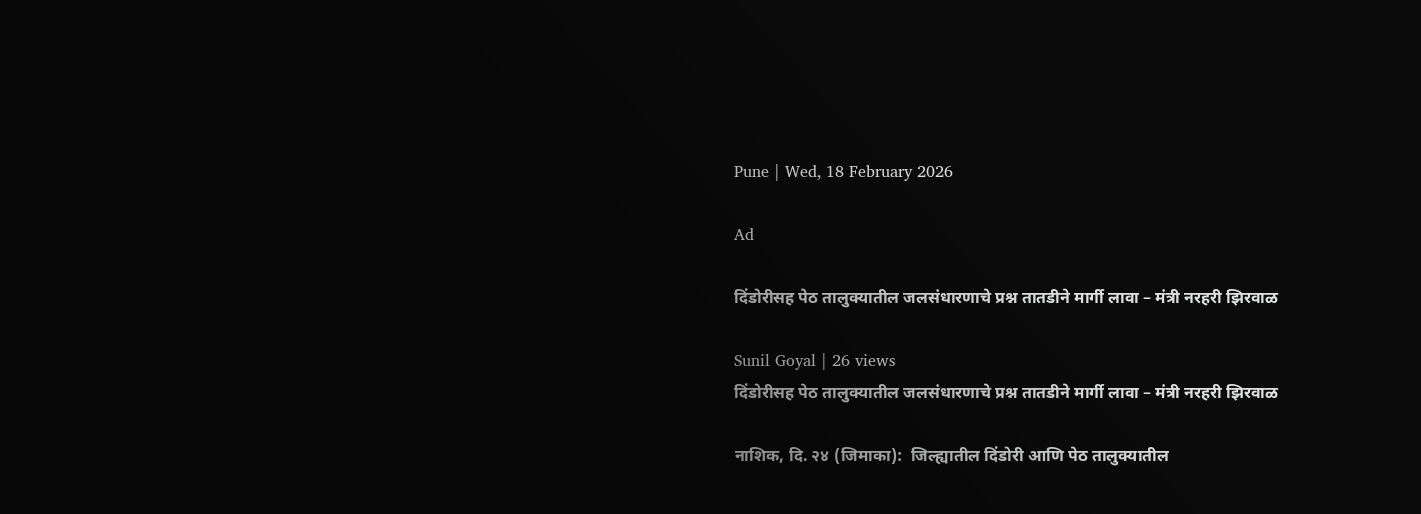Pune | Wed, 18 February 2026

Ad

दिंडोरीसह पेठ तालुक्यातील जलसंधारणाचे प्रश्न तातडीने मार्गी लावा – मंत्री नरहरी झिरवाळ

Sunil Goyal | 26 views
दिंडोरीसह पेठ तालुक्यातील जलसंधारणाचे प्रश्न तातडीने मार्गी लावा – मंत्री नरहरी झिरवाळ

नाशिक, दि. २४ (जिमाका):  जिल्ह्यातील दिंडोरी आणि पेठ तालुक्यातील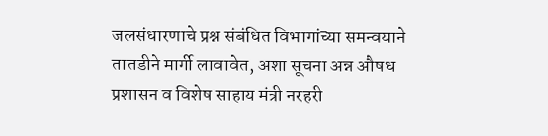जलसंधारणाचे प्रश्न संबंधित विभागांच्या समन्वयाने तातडीने मार्गी लावावेत, अशा सूचना अन्न औषध प्रशासन व विशेष साहाय मंत्री नरहरी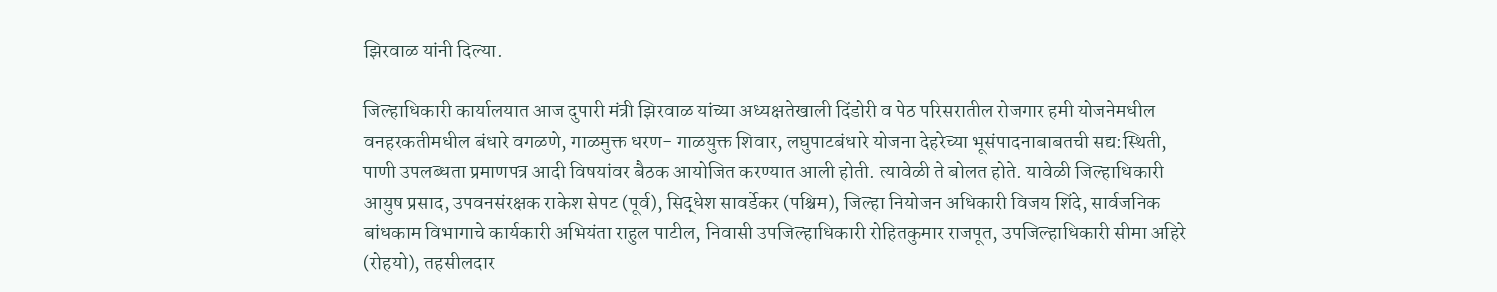झिरवाळ यांनी दिल्या.

जिल्हाधिकारी कार्यालयात आज दुपारी मंत्री झिरवाळ यांच्या अध्यक्षतेखाली दिंडोरी व पेठ परिसरातील रोजगार हमी योजनेमधील वनहरकतीमधील बंधारे वगळणे, गाळमुक्त धरण- गाळयुक्त शिवार, लघुपाटबंधारे योजना देहरेच्या भूसंपादनाबाबतची सद्य:स्थिती, पाणी उपलब्धता प्रमाणपत्र आदी विषयांवर बैठक आयोजित करण्यात आली होती. त्यावेळी ते बोलत होते. यावेळी जिल्हाधिकारी आयुष प्रसाद, उपवनसंरक्षक राकेश सेपट (पूर्व), सिद्धेश सावर्डेकर (पश्चिम), जिल्हा नियोजन अधिकारी विजय शिंदे, सार्वजनिक बांधकाम विभागाचे कार्यकारी अभियंता राहुल पाटील, निवासी उपजिल्हाधिकारी रोहितकुमार राजपूत, उपजिल्हाधिकारी सीमा अहिरे (रोहयो), तहसीलदार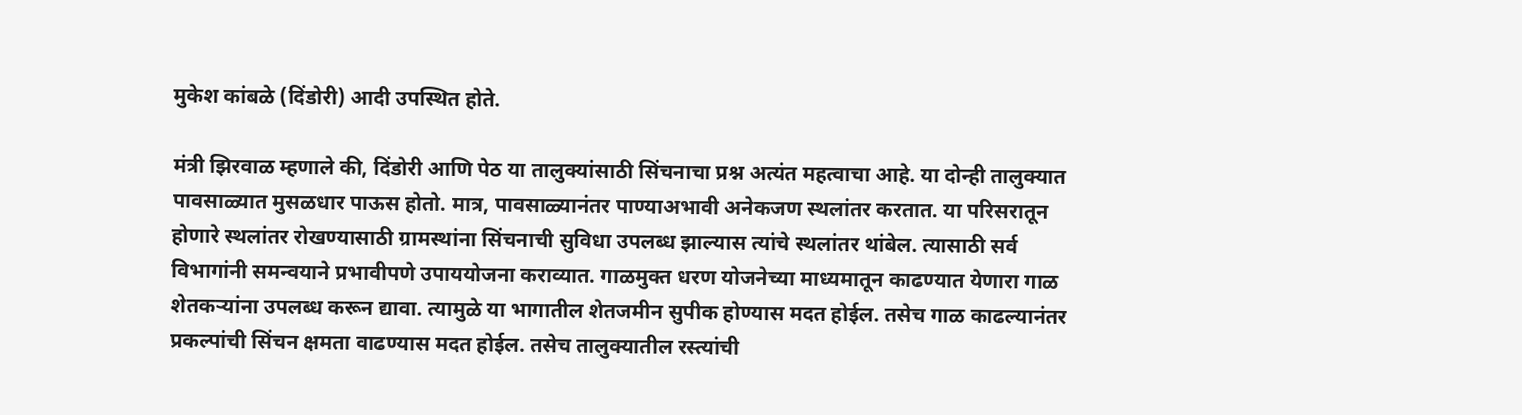मुकेश कांबळे (दिंडोरी) आदी उपस्थित होते.

मंत्री झिरवाळ म्हणाले की, दिंडोरी आणि पेठ या तालुक्यांसाठी सिंचनाचा प्रश्न अत्यंत महत्वाचा आहे. या दोन्ही तालुक्यात पावसाळ्यात मुसळधार पाऊस होतो. मात्र, पावसाळ्यानंतर पाण्याअभावी अनेकजण स्थलांतर करतात. या परिसरातून होणारे स्थलांतर रोखण्यासाठी ग्रामस्थांना सिंचनाची सुविधा उपलब्ध झाल्यास त्यांचे स्थलांतर थांबेल. त्यासाठी सर्व विभागांनी समन्वयाने प्रभावीपणे उपाययोजना कराव्यात. गाळमुक्त धरण योजनेच्या माध्यमातून काढण्यात येणारा गाळ शेतकऱ्यांना उपलब्ध करून द्यावा. त्यामुळे या भागातील शेतजमीन सुपीक होण्यास मदत होईल. तसेच गाळ काढल्यानंतर प्रकल्पांची सिंचन क्षमता वाढण्यास मदत होईल. तसेच तालुक्यातील रस्त्यांची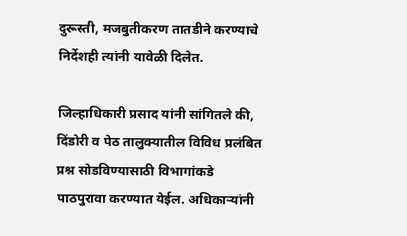दुरूस्ती, मजबुतीकरण तातडीने करण्याचे निर्देशही त्यांनी यावेळी दिलेत.

जिल्हाधिकारी प्रसाद यांनी सांगितले की, दिंडोरी व पेठ तालुक्यातील विविध प्रलंबित प्रश्न सोडविण्यासाठी विभागांकडे पाठपुरावा करण्यात येईल. अधिकाऱ्यांनी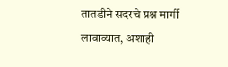तातडीने सदरचे प्रश्न मार्गी लावाव्यात, अशाही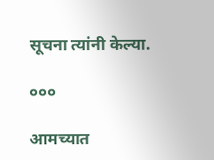सूचना त्यांनी केल्या.

०००

आमच्यात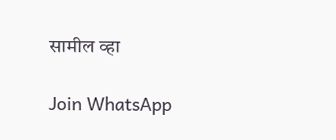सामील व्हा

Join WhatsApp